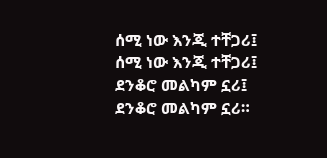ሰሚ ነው እንጂ ተቸጋሪ፤
ሰሚ ነው እንጂ ተቸጋሪ፤
ደንቆሮ መልካም ኗሪ፤
ደንቆሮ መልካም ኗሪ።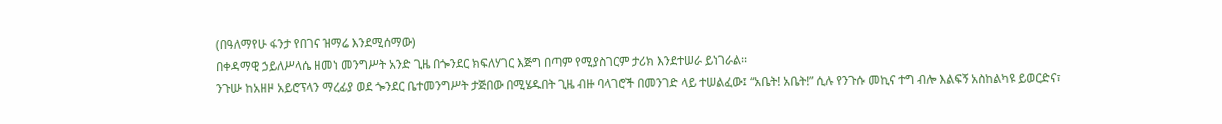(በዓለማየሁ ፋንታ የበገና ዝማሬ እንደሚሰማው)
በቀዳማዊ ኃይለሥላሴ ዘመነ መንግሥት አንድ ጊዜ በጐንደር ክፍለሃገር እጅግ በጣም የሚያስገርም ታሪክ እንደተሠራ ይነገራል፡፡
ንጉሡ ከአዘዞ አይሮፕላን ማረፊያ ወደ ጐንደር ቤተመንግሥት ታጅበው በሚሄዱበት ጊዜ ብዙ ባላገሮች በመንገድ ላይ ተሠልፈው፤ “አቤት! አቤት!” ሲሉ የንጉሱ መኪና ተግ ብሎ እልፍኝ አስከልካዩ ይወርድና፣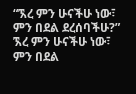“ኧረ ምን ሁናችሁ ነው፣ ምን በደል ደረሰባችሁ?” ኧረ ምን ሁናችሁ ነው፣ ምን በደል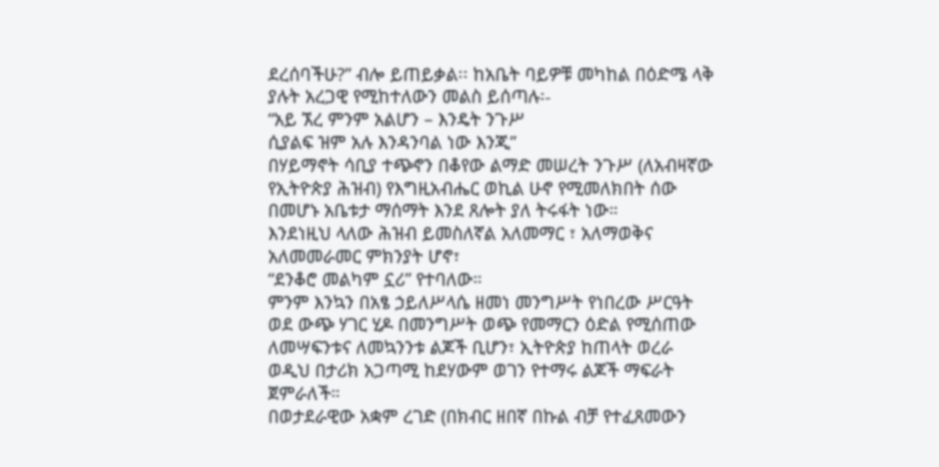ደረሰባችሁ?” ብሎ ይጠይቃል፡፡ ከአቤት ባይዎቹ መካከል በዕድሜ ላቅ ያሉት አረጋዊ የሚከተለውን መልስ ይሰጣሉ፡-
“አይ ኧረ ምንም አልሆን – እንዴት ንጉሥ
ሲያልፍ ዝም አሉ እንዳንባል ነው እንጂ”
በሃይማኖት ሳቢያ ተጭኖን በቆየው ልማድ መሠረት ንጉሥ (ለአብዛኛው የኢትዮጵያ ሕዝብ) የእግዚአብሔር ወኪል ሁኖ የሚመለክበት ሰው በመሆኑ አቤቱታ ማሰማት እንደ ጸሎት ያለ ትሩፋት ነው።
እንደነዚህ ላለው ሕዝብ ይመስለኛል አለመማር ፣ አለማወቅና አለመመራመር ምክንያት ሆኖ፣
“ደንቆሮ መልካም ኗሪ” የተባለው።
ምንም እንኳን በአፄ ኃይለሥላሴ ዘመነ መንግሥት የነበረው ሥርዓት ወደ ውጭ ሃገር ሂዶ በመንግሥት ወጭ የመማርን ዕድል የሚሰጠው ለመሣፍንቱና ለመኳንንቱ ልጆች ቢሆን፣ ኢትዮጵያ ከጠላት ወረራ ወዲህ በታሪክ አጋጣሚ ከደሃውም ወገን የተማሩ ልጆች ማፍራት ጀምራለች።
በወታደራዊው አቋም ረገድ (በክብር ዘበኛ በኩል ብቻ የተፈጸመውን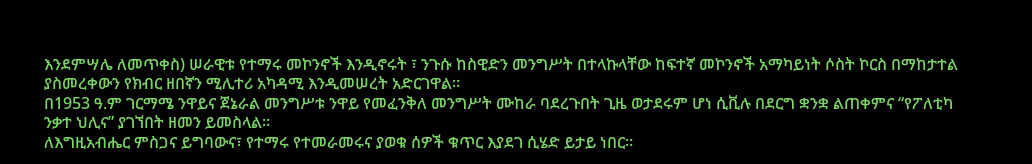እንደምሣሌ ለመጥቀስ) ሠራዊቱ የተማሩ መኮንኖች እንዲኖሩት ፣ ንጉሱ ከስዊድን መንግሥት በተላኩላቸው ከፍተኛ መኮንኖች አማካይነት ሶስት ኮርስ በማከታተል ያስመረቀውን የክብር ዘበኛን ሚሊተሪ አካዳሚ እንዲመሠረት አድርገዋል፡፡
በ1953 ዓ.ም ገርማሜ ንዋይና ጀኔራል መንግሥቱ ንዋይ የመፈንቅለ መንግሥት ሙከራ ባደረጉበት ጊዜ ወታደሩም ሆነ ሲቪሉ በደርግ ቋንቋ ልጠቀምና “የፖለቲካ ንቃተ ህሊና” ያገኘበት ዘመን ይመስላል።
ለእግዚአብሔር ምስጋና ይግባውና፣ የተማሩ የተመራመሩና ያወቁ ሰዎች ቁጥር እያደገ ሲሄድ ይታይ ነበር፡፡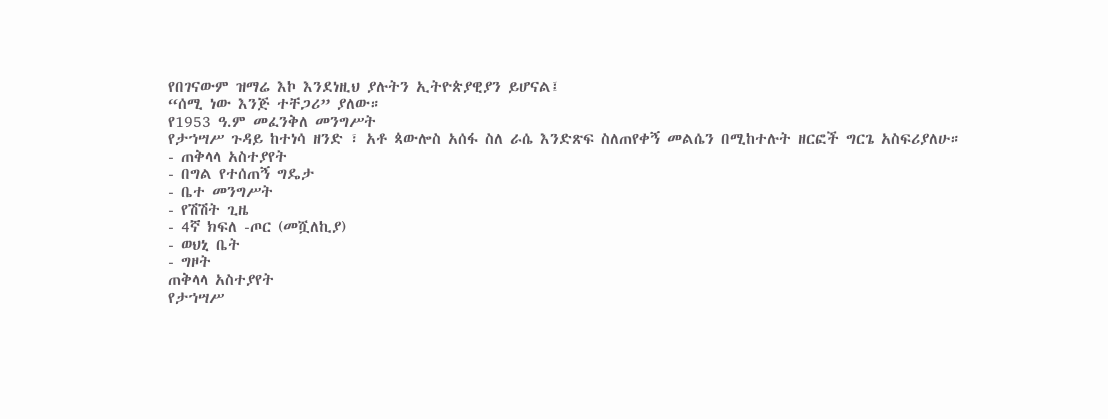የበገናውም ዝማሬ እኮ እንደነዚህ ያሉትን ኢትዮጵያዊያን ይሆናል፤
“ሰሚ ነው እንጅ ተቸጋሪ” ያለው።
የ1953 ዓ.ም መፈንቅለ መንግሥት
የታኀሣሥ ጉዳይ ከተነሳ ዘንድ ፣ አቶ ጳውሎስ አሰፋ ስለ ራሴ እንድጽፍ ስለጠየቀኝ መልሴን በሚከተሉት ዘርፎች ግርጌ አስፍሪያለሁ።
- ጠቅላላ አስተያየት
- በግል የተሰጠኝ ግዴታ
- ቤተ መንግሥት
- የሽሽት ጊዜ
- 4ኛ ክፍለ -ጦር (መሿለኪያ)
- ወህኒ ቤት
- ግዞት
ጠቅላላ አስተያየት
የታኀሣሥ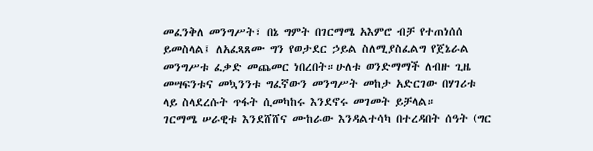መፈንቅለ መንግሥት፣ በኔ ግምት በገርማሜ አእምሮ ብቻ የተጠነሰሰ ይመስላል፤ ለአፈጻጸሙ ግን የወታደር ኃይል ስለሚያስፈልግ የጀኔራል መንግሥቱ ፈቃድ መጨመር ነበረበት።ሁለቱ ወንድማማች ለብዙ ጊዜ መሣፍንቱና መኳንንቱ ግፈኛውን መንግሥት መከታ አድርገው በሃገሪቱ ላይ ስላደረሱት ጥፋት ሲመካከሩ እንደኖሩ መገመት ይቻላል።
ገርማሜ ሠራዊቱ እንደሸሸና ሙከራው እንዳልተሳካ በተረዳበት ሰዓት (ግር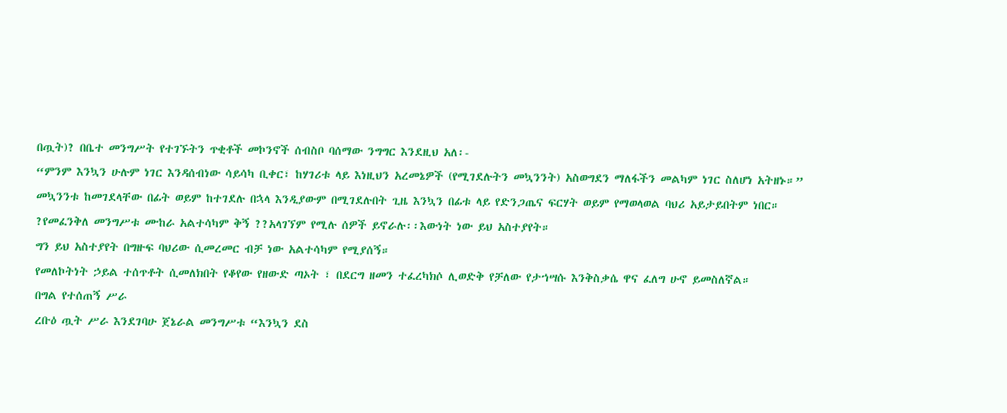በጧት)? በቤተ መንግሥት የተገኙትን ጥቂቶች መኮንኖች ሰብስቦ ባሰማው ንግግር እንደዚህ አለ፡-
“ምንም እንኳን ሁሉም ነገር እንዳሰብነው ሳይሳካ ቢቀር፣ ከሃገሪቱ ላይ እነዚህን አረመኔዎች (የሚገደሉትን መኳንንት) አስወግደን ማለፋችን መልካም ነገር ስለሆነ አትዘኑ።”
መኳንንቱ ከመገደላቸው በፊት ወይም ከተገደሉ በኋላ እንዲያውም በሚገደሉበት ጊዜ እንኳን በፊቱ ላይ የድንጋጤና ፍርሃት ወይም የማወላወል ባህሪ አይታይበትም ነበር።
?የመፈንቅለ መንግሥቱ ሙከራ አልተሳካም ቅኝ ??አላገኘም የሚሉ ሰዎች ይኖራሉ፡፡እውነት ነው ይህ አስተያየት።
ግን ይህ አስተያየት በግዙፍ ባህሪው ሲመረመር ብቻ ነው አልተሳካም የሚያሰኝ።
የመለኮትነት ኃይል ተሰጥቶት ሲመለክበት የቆየው የዘውድ ጣኦት ፣ በደርግ ዘመን ተፈረካክሶ ሊወድቅ የቻለው የታኀሣሱ እንቅስቃሴ ዋና ፈለግ ሁኖ ይመስለኛል።
በግል የተሰጠኝ ሥራ
ረቡዕ ጧት ሥራ እንደገባሁ ጀኔራል መንግሥቱ “እንኳን ደስ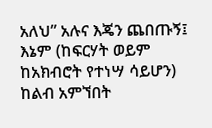አለህ” አሉና እጄን ጨበጡኝ፤ እኔም (ከፍርሃት ወይም ከአክብሮት የተነሣ ሳይሆን) ከልብ አምኘበት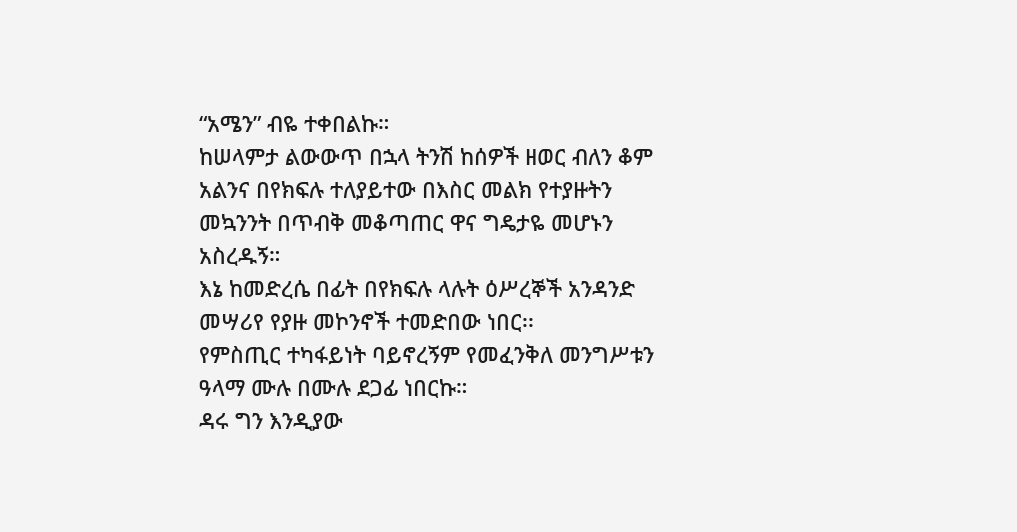“አሜን” ብዬ ተቀበልኩ።
ከሠላምታ ልውውጥ በኋላ ትንሽ ከሰዎች ዘወር ብለን ቆም አልንና በየክፍሉ ተለያይተው በእስር መልክ የተያዙትን መኳንንት በጥብቅ መቆጣጠር ዋና ግዴታዬ መሆኑን አስረዱኝ።
እኔ ከመድረሴ በፊት በየክፍሉ ላሉት ዕሥረኞች አንዳንድ መሣሪየ የያዙ መኮንኖች ተመድበው ነበር፡፡
የምስጢር ተካፋይነት ባይኖረኝም የመፈንቅለ መንግሥቱን ዓላማ ሙሉ በሙሉ ደጋፊ ነበርኩ።
ዳሩ ግን እንዲያው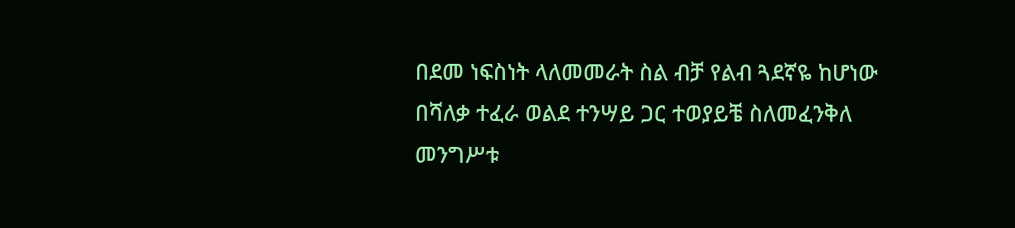በደመ ነፍስነት ላለመመራት ስል ብቻ የልብ ጓደኛዬ ከሆነው በሻለቃ ተፈራ ወልደ ተንሣይ ጋር ተወያይቼ ስለመፈንቅለ መንግሥቱ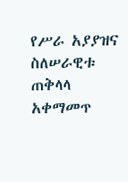የሥራ አያያዝና ስለሠራዊቱ ጠቅላላ አቀማመጥ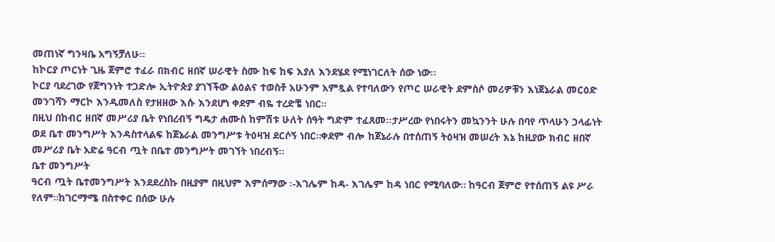መጠነኛ ግንዛቤ አግኝቻለሁ።
ከኮርያ ጦርነት ጊዜ ጀምሮ ተፈራ በክብር ዘበኛ ሠራዊት ስሙ ከፍ ከፍ እያለ እንደሄደ የሚነገርለት ሰው ነው፡፡
ኮርያ ባደረገው የጀግንነት ተጋድሎ ኢትዮጵያ ያገኘችው ልዕልና ተወስቶ አሁንም አምጿል የተባለውን የጦር ሠራዊት ደምስሶ መሪዎቹን እነጀኔራል መርዕድ መንገሻን ማርኮ እንዲመለስ የታዘዘው እሱ እንደሆነ ቀደም ብዬ ተረድቼ ነበር።
በዚህ በከብር ዘበኛ መሥሪያ ቤት የነበረብኝ ግዴታ ሐሙስ ከምሽቱ ሁለት ሰዓት ግድም ተፈጸመ፡፡ታሥረው የነበሩትን መኳንንት ሁሉ በባየ ጥላሁን ኃላፊነት ወደ ቤተ መንግሥት እንዳስተላልፍ ከጀኔራል መንግሥቱ ትዕዛዝ ደርሶኝ ነበር።ቀደም ብሎ ከጀኔራሉ በተሰጠኝ ትዕዛዝ መሠረት እኔ ከዚያው ክብር ዘበኛ መሥሪያ ቤት አድሬ ዓርብ ጧት በቤተ መንግሥት መገኘት ነበረብኝ።
ቤተ መንግሥት
ዓርብ ጧት ቤተመንግሥት እንደደረስኩ በዚያም በዚህም እምሰማው ፡-እገሌም ከዳ- እገሌም ከዳ ነበር የሚባለው። ከዓርብ ጀምሮ የተሰጠኝ ልዩ ሥራ የለም።ከገርማሜ በስተቀር በሰው ሁሉ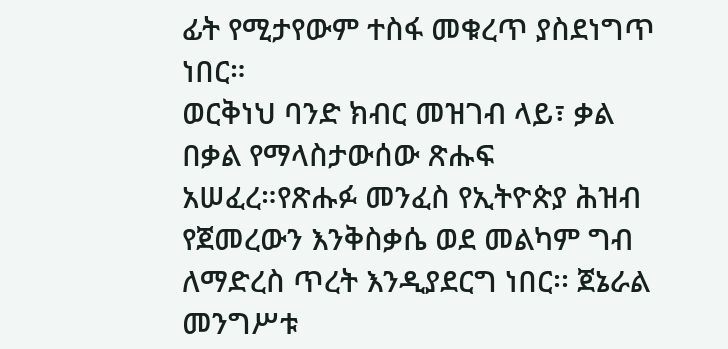ፊት የሚታየውም ተስፋ መቁረጥ ያስደነግጥ ነበር።
ወርቅነህ ባንድ ክብር መዝገብ ላይ፣ ቃል በቃል የማላስታውሰው ጽሑፍ አሠፈረ።የጽሑፉ መንፈስ የኢትዮጵያ ሕዝብ የጀመረውን እንቅስቃሴ ወደ መልካም ግብ ለማድረስ ጥረት እንዲያደርግ ነበር፡፡ ጀኔራል መንግሥቱ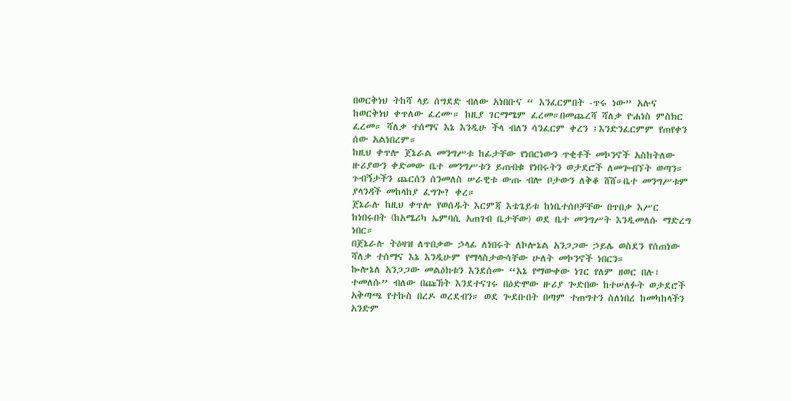በወርቅነህ ትከሻ ላይ ሰግደድ ብለው አነበቡና “ እንፈርምበት -ጥሩ ነው” አሉና ከወርቅነህ ቀጥለው ፈረሙ። ከዚያ ገርማሜም ፈረመ።በመጨረሻ ሻለቃ ዮሐነስ ምስክር ፈረመ። ሻለቃ ተሰማና እኔ እንዲሁ ችላ ብለን ሳንፈርም ቀረን ፤እንድንፈርምም የጠየቀን ሰው አልነበረም።
ከዚህ ቀጥሎ ጀኔራል መንግሥቱ ከፊታቸው የነበርነውን ጥቂቶች መኮንኖች አስከትለው ዙሪያውን ቀድመው ቤተ መንግሥቱን ይጠብቁ የነበሩትን ወታደሮች ለመጐብኘት ወጣን።
ጉብኝታችን ጨርሰን ሰንመለስ ሠራዊቱ ውጡ ብሎ ቦታውን ለቅቆ ሸሸ።ቤተ መንግሥቱም ያላንዳች መከላከያ ፈግጐ? ቀረ።
ጀኔራሉ ከዚህ ቀጥሎ የወሰዱት እርምጃ እቴጌይቱ ከነቤተሰቦቻቸው በጥበቃ እሥር ከነበሩበት (ከአሜሪካ ኤምባሲ አጠገብ ቤታቸው) ወደ ቤተ መንግሥት እንዲመለሱ ማድረግ ነበር።
በጀኔራሉ ትዕዛዝ ለጥበቃው ኃላፊ ለነበሩት ለኮሎኔል አንጋጋው ኃይሌ ወስደን የሰጠነው ሻለቃ ተሰማና እኔ እንዲሁም የማላስታውሳቸው ሁለት መኮንኖች ነበርን።
ኰሎኔለ አንጋጋው መልዕክቱን እንደሰሙ “እኔ የማውቀው ነገር የለም ዘወር በሉ፣ ተመለሱ” ብለው በጩኸት እንደተናገሩ በዕድሞው ዙሪያ ጐድበው ከተሠለፉት ወታደሮች አቅጣጫ የተኩስ በረዶ ወረደብን። ወደ ጐደቡበት በጣም ተጠግተን ስለነበረ ከመካከላችን አንድም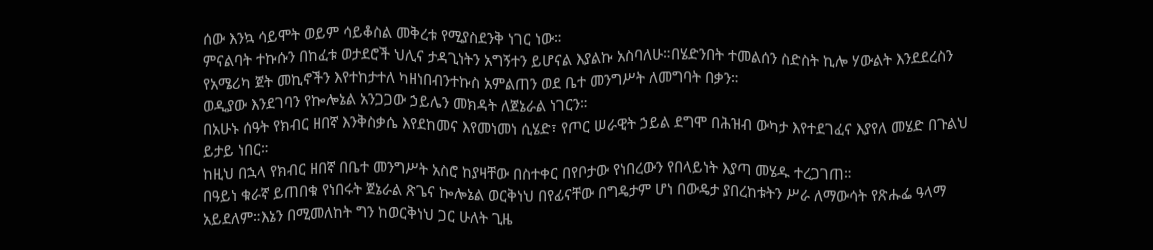ሰው እንኳ ሳይሞት ወይም ሳይቆስል መቅረቱ የሚያስደንቅ ነገር ነው።
ምናልባት ተኩሱን በከፈቱ ወታደሮች ህሊና ታዳጊነትን አግኝተን ይሆናል እያልኩ አስባለሁ።በሄድንበት ተመልሰን ስድስት ኪሎ ሃውልት እንደደረስን የአሜሪካ ጀት መኪኖችን እየተከታተለ ካዘነበብንተኩስ አምልጠን ወደ ቤተ መንግሥት ለመግባት በቃን።
ወዲያው እንደገባን የኰሎኔል አንጋጋው ኃይሌን መክዳት ለጀኔራል ነገርን።
በአሁኑ ሰዓት የክብር ዘበኛ እንቅስቃሴ እየደከመና እየመነመነ ሲሄድ፣ የጦር ሠራዊት ኃይል ደግሞ በሕዝብ ውካታ እየተደገፈና እያየለ መሄድ በጉልህ ይታይ ነበር።
ከዚህ በኋላ የክብር ዘበኛ በቤተ መንግሥት አስሮ ከያዛቸው በስተቀር በየቦታው የነበረውን የበላይነት እያጣ መሄዱ ተረጋገጠ።
በዓይነ ቁራኛ ይጠበቁ የነበሩት ጀኔራል ጽጌና ኰሎኔል ወርቅነህ በየፊናቸው በግዴታም ሆነ በውዴታ ያበረከቱትን ሥራ ለማውሳት የጽሑፌ ዓላማ አይደለም።እኔን በሚመለከት ግን ከወርቅነህ ጋር ሁለት ጊዜ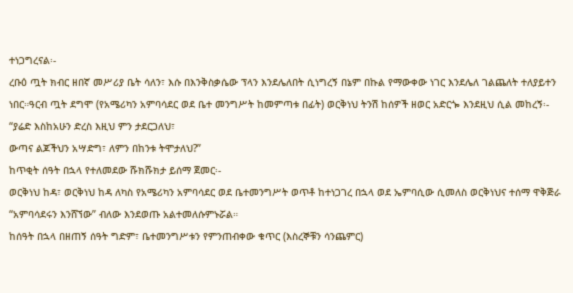ተነጋግረናል፡-
ረቡዕ ጧት ክብር ዘበኛ መሥሪያ ቤት ሳለን፣ እሱ በእንቅስቃሴው ፕላን እንደሌለበት ሲነግረኝ በኔም በኩል የማውቀው ነገር እንደሌለ ገልጨለት ተለያይተን ነበር።ዓርብ ጧት ደግሞ (የአሜሪካን አምባሳደር ወደ ቤተ መንግሥት ከመምጣቱ በፊት) ወርቅነህ ትንሽ ከሰዎች ዘወር አድርጐ እንደዚህ ሲል መከረኝ፡-
“ያሬድ እስከአሁን ድረስ እዚህ ምን ታደርጋለህ፣
ውጣና ልጆችህን አሣድግ፣ ለምን በከንቱ ትሞታለህ?”
ከጥቂት ሰዓት በኋላ የተለመደው ሹክሹክታ ይሰማ ጀመር፡-
ወርቅነህ ከዳ፣ ወርቅነህ ከዳ ለካስ የአሜሪካን አምባሳደር ወደ ቤተመንግሥት ወጥቶ ከተነጋገረ በኋላ ወደ ኤምባሲው ሲመለስ ወርቅነህና ተሰማ ዋቅጅራ “አምባሳደሩን እንሸኘው” ብለው እንደወጡ አልተመለሱምኑሯል።
ከሰዓት በኋላ በዘጠኝ ሰዓት ግድም፣ ቤተመንግሥቱን የምንጠብቀው ቁጥር (እስረኞቹን ሳንጨምር)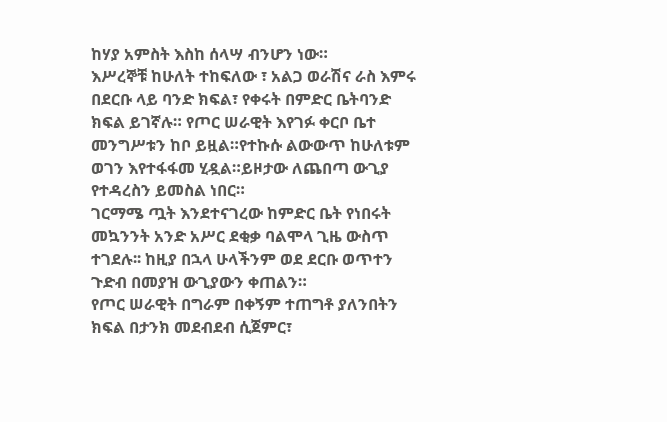ከሃያ አምስት እስከ ሰላሣ ብንሆን ነው።
እሥረኞቹ ከሁለት ተከፍለው ፣ አልጋ ወራሽና ራስ እምሩ በደርቡ ላይ ባንድ ክፍል፣ የቀሩት በምድር ቤትባንድ ክፍል ይገኛሉ። የጦር ሠራዊት እየገፉ ቀርቦ ቤተ መንግሥቱን ከቦ ይዟል።የተኩሱ ልውውጥ ከሁለቱም ወገን እየተፋፋመ ሂዷል።ይዞታው ለጨበጣ ውጊያ የተዳረስን ይመስል ነበር።
ገርማሜ ጧት እንደተናገረው ከምድር ቤት የነበሩት መኳንንት አንድ አሥር ደቂቃ ባልሞላ ጊዜ ውስጥ ተገደሉ፡፡ ከዚያ በኋላ ሁላችንም ወደ ደርቡ ወጥተን ጉድብ በመያዝ ውጊያውን ቀጠልን።
የጦር ሠራዊት በግራም በቀኝም ተጠግቶ ያለንበትን ክፍል በታንክ መደብደብ ሲጀምር፣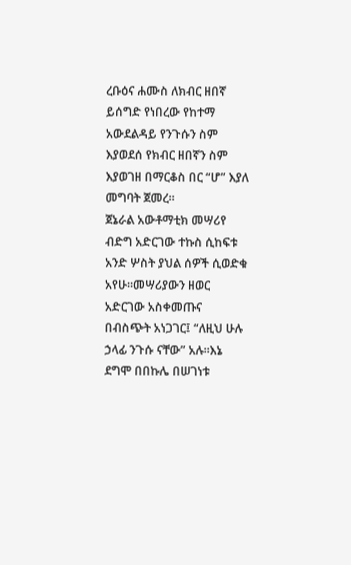ረቡዕና ሐሙስ ለክብር ዘበኛ ይሰግድ የነበረው የከተማ አውደልዳይ የንጉሱን ስም እያወደሰ የክብር ዘበኛን ስም እያወገዘ በማርቆስ በር “ሆ” እያለ መግባት ጀመረ።
ጀኔራል አውቶማቲክ መሣሪየ ብድግ አድርገው ተኩስ ሲከፍቱ አንድ ሦስት ያህል ሰዎች ሲወድቁ አየሁ።መሣሪያውን ዘወር አድርገው አስቀመጡና በብስጭት አነጋገር፤ “ለዚህ ሁሉ ኃላፊ ንጉሱ ናቸው” አሉ።እኔ ደግሞ በበኩሌ በሠገነቱ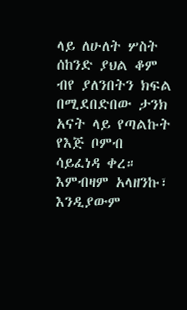ላይ ለሁለት ሦስት ሰከንድ ያህል ቆም ብየ ያለንበትን ክፍል በሚደበድበው ታንክ አናት ላይ የጣልኩት የእጅ ቦምብ ሳይፈነዳ ቀረ።
እምብዛም አላዘንኩ፣ እንዲያውም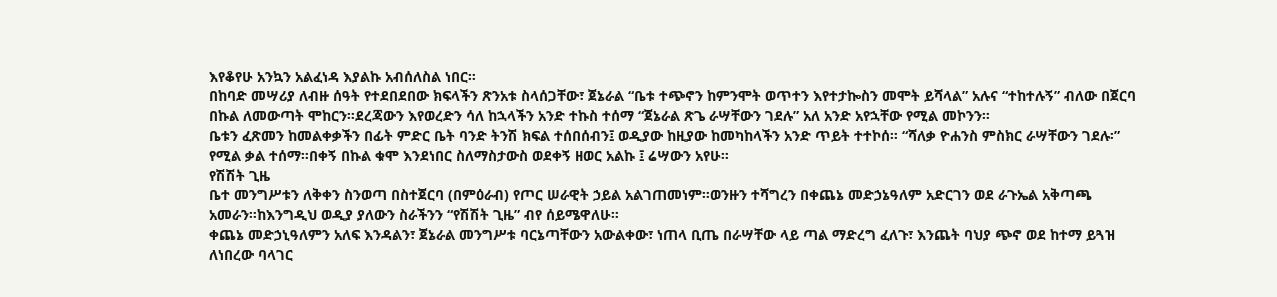እየቆየሁ አንኳን አልፈነዳ እያልኩ አብሰለስል ነበር።
በከባድ መሣሪያ ለብዙ ሰዓት የተደበደበው ክፍላችን ጽንአቱ ስላሰጋቸው፣ ጀኔራል “ቤቱ ተጭኖን ከምንሞት ወጥተን እየተታኰስን መሞት ይሻላል” አሉና “ተከተሉኝ” ብለው በጀርባ በኩል ለመውጣት ሞከርን።ደረጃውን እየወረድን ሳለ ከኋላችን አንድ ተኩስ ተሰማ “ጀኔራል ጽጌ ራሣቸውን ገደሉ” አለ አንድ አየኋቸው የሚል መኮንን።
ቤቱን ፈጽመን ከመልቀቃችን በፊት ምድር ቤት ባንድ ትንሽ ክፍል ተሰበሰብን፤ ወዲያው ከዚያው ከመካከላችን አንድ ጥይት ተተኮሰ። “ሻለቃ ዮሐንስ ምስክር ራሣቸውን ገደሉ፡” የሚል ቃል ተሰማ።በቀኝ በኩል ቁሞ እንደነበር ስለማስታውስ ወደቀኝ ዘወር አልኩ ፤ ሬሣውን አየሁ።
የሽሽት ጊዜ
ቤተ መንግሥቱን ለቅቀን ስንወጣ በስተጀርባ (በምዕራብ) የጦር ሠራዊት ኃይል አልገጠመነም።ወንዙን ተሻግረን በቀጨኔ መድኃኔዓለም አድርገን ወደ ራጉኤል አቅጣጫ አመራን።ከእንግዲህ ወዲያ ያለውን ስራችንን “የሽሽት ጊዜ” ብየ ሰይሜዋለሁ።
ቀጨኔ መድኃኒዓለምን አለፍ እንዳልን፣ ጀኔራል መንግሥቱ ባርኔጣቸውን አውልቀው፣ ነጠላ ቢጤ በራሣቸው ላይ ጣል ማድረግ ፈለጉ፣ እንጨት ባህያ ጭኖ ወደ ከተማ ይጓዝ ለነበረው ባላገር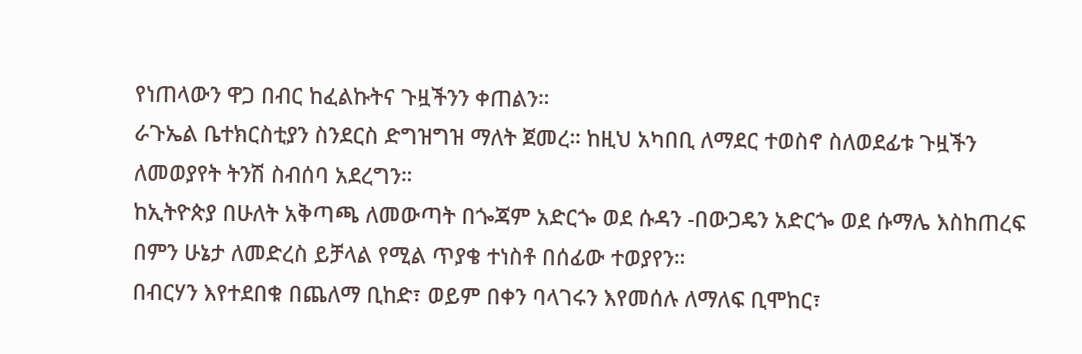የነጠላውን ዋጋ በብር ከፈልኩትና ጉዟችንን ቀጠልን።
ራጉኤል ቤተክርስቲያን ስንደርስ ድግዝግዝ ማለት ጀመረ። ከዚህ አካበቢ ለማደር ተወስኖ ስለወደፊቱ ጉዟችን ለመወያየት ትንሽ ስብሰባ አደረግን።
ከኢትዮጵያ በሁለት አቅጣጫ ለመውጣት በጐጃም አድርጐ ወደ ሱዳን -በውጋዴን አድርጐ ወደ ሱማሌ እስከጠረፍ በምን ሁኔታ ለመድረስ ይቻላል የሚል ጥያቄ ተነስቶ በሰፊው ተወያየን።
በብርሃን እየተደበቁ በጨለማ ቢከድ፣ ወይም በቀን ባላገሩን እየመሰሉ ለማለፍ ቢሞከር፣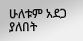ሁለቱም አደጋ ያለበት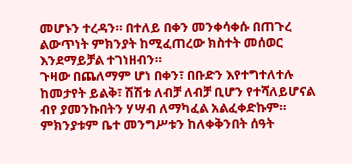መሆኑን ተረዳን። በተለይ በቀን መንቀሳቀሱ በጠጉረ ልውጥነት ምክንያት ከሚፈጠረው ክስተት መሰወር እንደማይቻል ተገነዘብን።
ጉዛው በጨለማም ሆነ በቀን፣ በቡድን እየተግተለተሉ ከመታየት ይልቅ፣ ሽሽቱ ለብቻ ለብቻ ቢሆን የተሻለይሆናል ብየ ያመንኩበትን ሃሣብ ለማካፈል አልፈቀድኩም።
ምክንያቱም ቤተ መንግሥቱን ከለቀቅንበት ሰዓት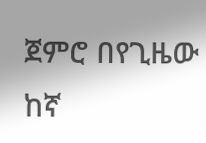ጀምሮ በየጊዜው ከኛ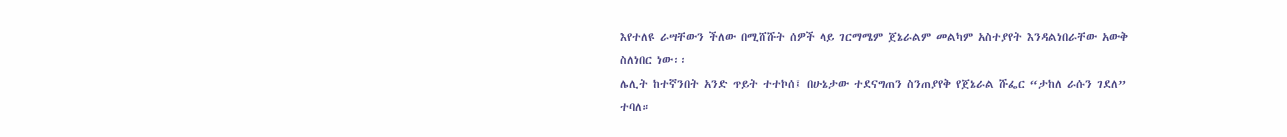እየተለዩ ራሣቸውን ችለው በሚሸሹት ሰዎች ላይ ገርማሜም ጀኔራልም መልካም አስተያየት እንዳልነበራቸው አውቅ ስለነበር ነው፡፡
ሌሊት ከተኛንበት አንድ ጥይት ተተኮሰ፤ በሁኔታው ተደናግጠን ስንጠያየቅ የጀኔራል ሹፌር “ታከለ ራሱን ገደለ” ተባለ።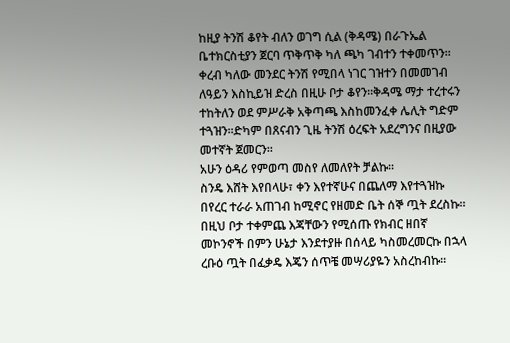ከዚያ ትንሽ ቆየት ብለን ወገግ ሲል (ቅዳሜ) በራጉኤል ቤተክርስቲያን ጀርባ ጥቅጥቅ ካለ ጫካ ገብተን ተቀመጥን።
ቀረብ ካለው መንደር ትንሽ የሚበላ ነገር ገዝተን በመመገብ ለዓይን እስኪይዝ ድረስ በዚሁ ቦታ ቆየን።ቅዳሜ ማታ ተረተሩን ተከትለን ወደ ምሥራቅ አቅጣጫ እስከመንፈቀ ሌሊት ግድም ተጓዝን፡፡ድካም በጸናብን ጊዜ ትንሽ ዕረፍት አደረግንና በዚያው መተኛት ጀመርን።
አሁን ዕዳሪ የምወጣ መስየ ለመለየት ቻልኩ።
ስንዴ እሸት እየበላሁ፣ ቀን እየተኛሁና በጨለማ እየተጓዝኩ በየረር ተራራ አጠገብ ከሚኖር የዘመድ ቤት ሰኞ ጧት ደረስኩ። በዚህ ቦታ ተቀምጨ እጃቸውን የሚሰጡ የክብር ዘበኛ መኮንኖች በምን ሁኔታ እንደተያዙ በሰላይ ካስመረመርኩ በኋላ ረቡዕ ጧት በፈቃዴ እጄን ሰጥቼ መሣሪያዬን አስረከብኩ።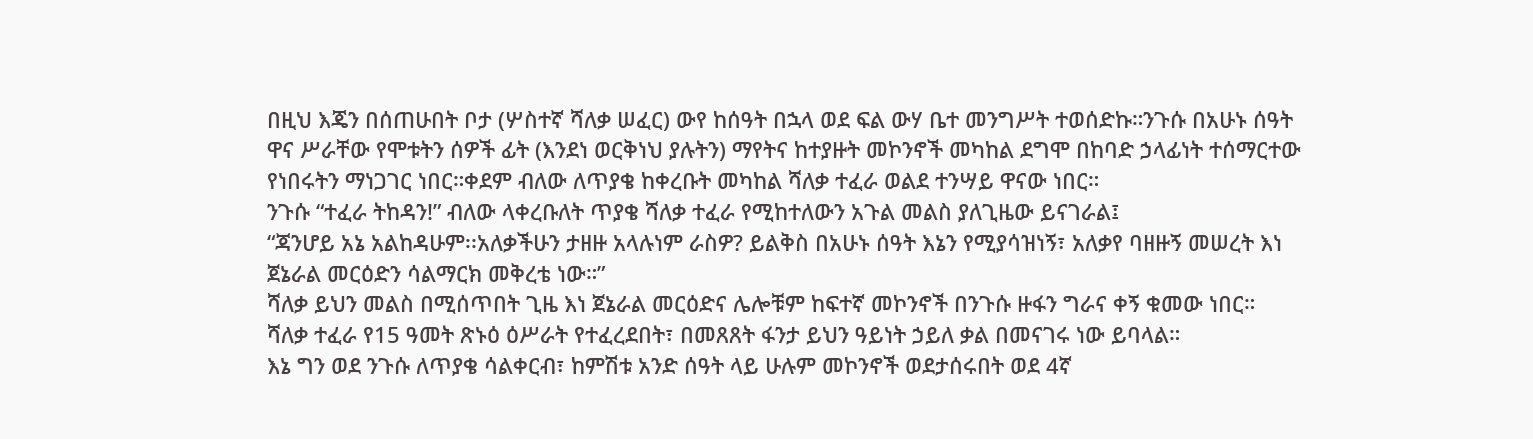በዚህ እጄን በሰጠሁበት ቦታ (ሦስተኛ ሻለቃ ሠፈር) ውየ ከሰዓት በኋላ ወደ ፍል ውሃ ቤተ መንግሥት ተወሰድኩ።ንጉሱ በአሁኑ ሰዓት ዋና ሥራቸው የሞቱትን ሰዎች ፊት (እንደነ ወርቅነህ ያሉትን) ማየትና ከተያዙት መኮንኖች መካከል ደግሞ በከባድ ኃላፊነት ተሰማርተው የነበሩትን ማነጋገር ነበር።ቀደም ብለው ለጥያቄ ከቀረቡት መካከል ሻለቃ ተፈራ ወልደ ተንሣይ ዋናው ነበር።
ንጉሱ “ተፈራ ትከዳን!” ብለው ላቀረቡለት ጥያቄ ሻለቃ ተፈራ የሚከተለውን አጉል መልስ ያለጊዜው ይናገራል፤
“ጃንሆይ አኔ አልከዳሁም፡፡አለቃችሁን ታዘዙ አላሉነም ራስዎ? ይልቅስ በአሁኑ ሰዓት እኔን የሚያሳዝነኝ፣ አለቃየ ባዘዙኝ መሠረት እነ ጀኔራል መርዕድን ሳልማርክ መቅረቴ ነው።”
ሻለቃ ይህን መልስ በሚሰጥበት ጊዜ እነ ጀኔራል መርዕድና ሌሎቹም ከፍተኛ መኮንኖች በንጉሱ ዙፋን ግራና ቀኝ ቁመው ነበር።
ሻለቃ ተፈራ የ15 ዓመት ጽኑዕ ዕሥራት የተፈረደበት፣ በመጸጸት ፋንታ ይህን ዓይነት ኃይለ ቃል በመናገሩ ነው ይባላል።
እኔ ግን ወደ ንጉሱ ለጥያቄ ሳልቀርብ፣ ከምሽቱ አንድ ሰዓት ላይ ሁሉም መኮንኖች ወደታሰሩበት ወደ 4ኛ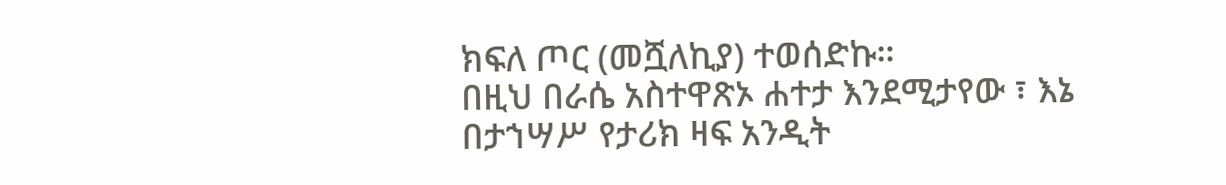ክፍለ ጦር (መሿለኪያ) ተወሰድኩ።
በዚህ በራሴ አስተዋጽኦ ሐተታ እንደሚታየው ፣ እኔ በታኀሣሥ የታሪክ ዛፍ አንዲት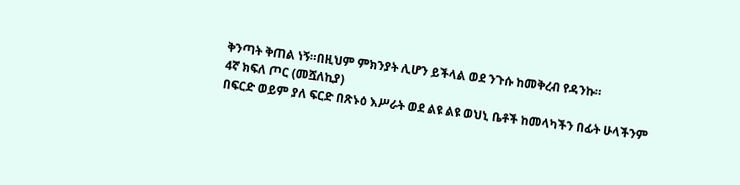ቅንጣት ቅጠል ነኝ።በዚህም ምክንያት ሊሆን ይችላል ወደ ንጉሱ ከመቅረብ የዳንኩ።
4ኛ ክፍለ ጦር (መሿለኪያ)
በፍርድ ወይም ያለ ፍርድ በጽኑዕ እሥራት ወደ ልዩ ልዩ ወህኒ ቤቶች ከመላካችን በፊት ሁላችንም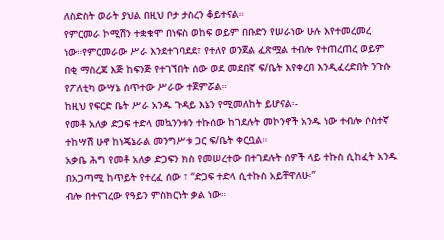ለስድስት ወራት ያህል በዚህ ቦታ ታስረን ቆይተናል።
የምርመራ ኮሚሽን ተቋቁሞ በነፍስ ወከፍ ወይም በቡድን የሠራነው ሁሉ እየተመረመረ ነው።የምርመራው ሥራ እንደተገባደደ፣ የተለየ ወንጀል ፈጽሟል ተብሎ የተጠረጠረ ወይም በቂ ማስረጃ እጅ ከፍንጅ የተገኘበት ሰው ወደ መደበኛ ፍ/ቤት እየቀረበ እንዲፈረድበት ንጉሱ የፖለቲካ ውሣኔ ሰጥተው ሥራው ተጀምሯል።
ከዚህ የፍርድ ቤት ሥራ አንዱ ጉዳይ እኔን የሚመለከት ይሆናል፡-
የመቶ አለቃ ድጋፍ ተድላ መኳንንቱን ተኩሰው ከገደሉት መኮንኖች አንዱ ነው ተብሎ ሶስተኛ ተከሣሽ ሁኖ ከነጄኔራል መንግሥቱ ጋር ፍ/ቤት ቀርቧል።
አቃቤ ሕግ የመቶ አለቃ ድጋፍን ክስ የመሠረተው በተገደሉት ሰዎች ላይ ተኩስ ሲከፈት አንዱ በአጋጣሚ ከጥይት የተረፈ ሰው ፣ “ድጋፍ ተድላ ሲተኩስ አይቸዋለሁ፡”
ብሎ በተናገረው የዓይን ምስክርነት ቃል ነው።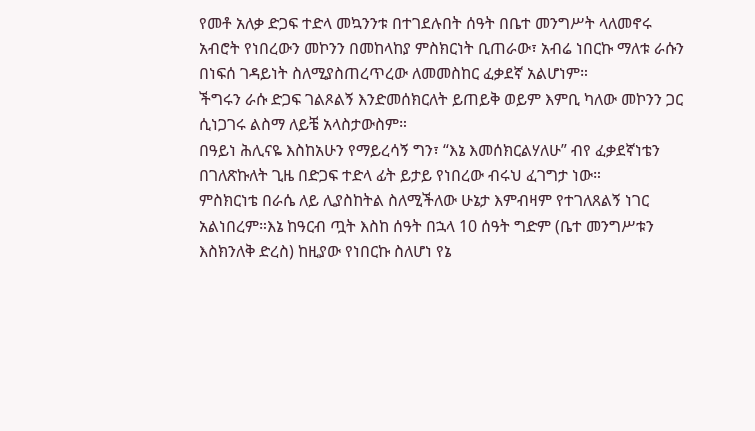የመቶ አለቃ ድጋፍ ተድላ መኳንንቱ በተገደሉበት ሰዓት በቤተ መንግሥት ላለመኖሩ አብሮት የነበረውን መኮንን በመከላከያ ምስክርነት ቢጠራው፣ አብሬ ነበርኩ ማለቱ ራሱን በነፍሰ ገዳይነት ስለሚያስጠረጥረው ለመመስከር ፈቃደኛ አልሆነም።
ችግሩን ራሱ ድጋፍ ገልጾልኝ እንድመሰክርለት ይጠይቅ ወይም እምቢ ካለው መኮንን ጋር ሲነጋገሩ ልስማ ለይቼ አላስታውስም።
በዓይነ ሕሊናዬ እስከአሁን የማይረሳኝ ግን፣ “እኔ እመሰክርልሃለሁ” ብየ ፈቃደኛነቴን በገለጽኩለት ጊዜ በድጋፍ ተድላ ፊት ይታይ የነበረው ብሩህ ፈገግታ ነው።
ምስክርነቴ በራሴ ለይ ሊያስከትል ስለሚችለው ሁኔታ እምብዛም የተገለጸልኝ ነገር አልነበረም።እኔ ከዓርብ ጧት እስከ ሰዓት በኋላ 10 ሰዓት ግድም (ቤተ መንግሥቱን እስክንለቅ ድረስ) ከዚያው የነበርኩ ስለሆነ የኔ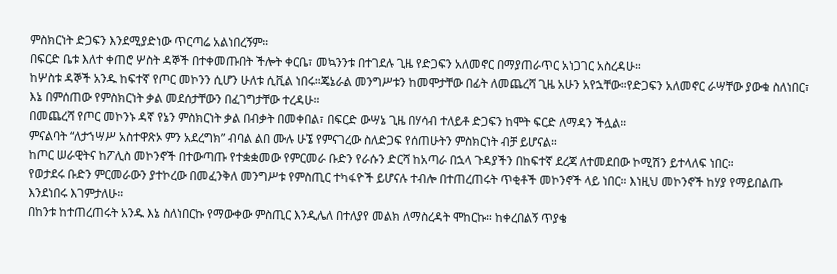ምስክርነት ድጋፍን እንደሚያድነው ጥርጣሬ አልነበረኝም።
በፍርድ ቤቱ እለተ ቀጠሮ ሦስት ዳኞች በተቀመጡበት ችሎት ቀርቤ፣ መኳንንቱ በተገደሉ ጊዜ የድጋፍን አለመኖር በማያጠራጥር አነጋገር አስረዳሁ።
ከሦስቱ ዳኞች አንዱ ከፍተኛ የጦር መኮንን ሲሆን ሁለቱ ሲቪል ነበሩ።ጄኔራል መንግሥቱን ከመሞታቸው በፊት ለመጨረሻ ጊዜ አሁን አየኋቸው።የድጋፍን አለመኖር ራሣቸው ያውቁ ስለነበር፣ እኔ በምሰጠው የምስክርነት ቃል መደሰታቸውን በፈገግታቸው ተረዳሁ።
በመጨረሻ የጦር መኮንኑ ዳኛ የኔን ምስክርነት ቃል በብቃት በመቀበል፣ በፍርድ ውሣኔ ጊዜ በሃሳብ ተለይቶ ድጋፍን ከሞት ፍርድ ለማዳን ችሏል።
ምናልባት “ለታኀሣሥ አስተዋጽኦ ምን አደረግክ” ብባል ልበ ሙሉ ሁኜ የምናገረው ስለድጋፍ የሰጠሁትን ምስክርነት ብቻ ይሆናል።
ከጦር ሠራዊትና ከፖሊስ መኮንኖች በተውጣጡ የተቋቋመው የምርመራ ቡድን የራሱን ድርሻ ከአጣራ በኋላ ጉዳያችን በከፍተኛ ደረጃ ለተመደበው ኮሚሽን ይተላለፍ ነበር።
የወታደሩ ቡድን ምርመራውን ያተኮረው በመፈንቅለ መንግሥቱ የምስጢር ተካፋዮች ይሆናሉ ተብሎ በተጠረጠሩት ጥቂቶች መኮንኖች ላይ ነበር። እነዚህ መኮንኖች ከሃያ የማይበልጡ እንደነበሩ እገምታለሁ።
በከንቱ ከተጠረጠሩት አንዱ እኔ ስለነበርኩ የማውቀው ምስጢር እንዲሌለ በተለያየ መልክ ለማስረዳት ሞከርኩ። ከቀረበልኝ ጥያቄ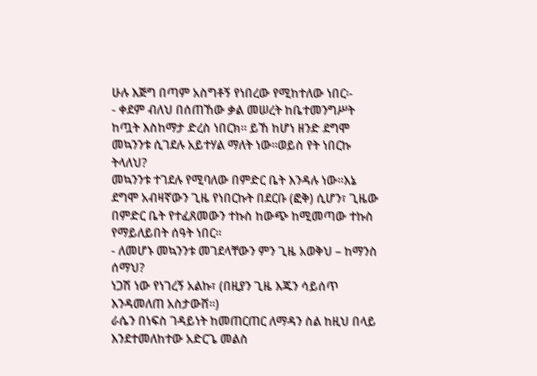ሁሉ እጅግ በጣም አስግቶኝ የነበረው የሚከተለው ነበር፡-
- ቀደም ብለህ በሰጠኸው ቃል መሠረት ከቤተመንግሥት ከጧት እስከማታ ድረስ ነበርክ። ይኸ ከሆነ ዘንድ ደግሞ መኳንንቱ ሲገደሉ አይተሃል ማለት ነው።ወይስ የት ነበርኩ ትላለህ?
መኳንንቱ ተገደሉ የሚባለው በምድር ቤት እንዳሉ ነው።እኔ ደግሞ አብዛኛውን ጊዜ የነበርኩት በደርቡ (ፎቅ) ሲሆን፣ ጊዜው በምድር ቤት የተፈጸመውን ተኩስ ከውጭ ከሚመጣው ተኩስ የማይለይበት ሰዓት ነበር።
- ለመሆኑ መኳንንቱ መገደላቸውን ምን ጊዜ አወቅህ – ከማንስ ሰማህ?
ነጋሽ ነው የነገረኝ አልኩ፣ (በዚያን ጊዜ እጁን ሳይሰጥ እንዳመለጠ አስታውሸ፡፡)
ራሴን በነፍስ ገዳይነት ከመጠርጠር ለማዳን ስል ከዚህ በላይ እንደተመለከተው አድርጌ መልስ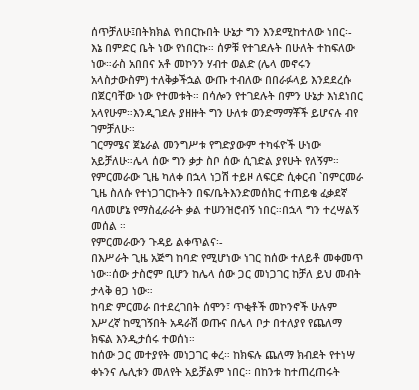ሰጥቻለሁ፤በትክክል የነበርኩበት ሁኔታ ግን እንደሚከተለው ነበር፡-
እኔ በምድር ቤት ነው የነበርኩ። ሰዎቹ የተገደሉት በሁለት ተከፍለው ነው።ራስ አበበና አቶ መኮንን ሃብተ ወልድ (ሌላ መኖሩን አላስታውስም) ተለቅቃችኋል ውጡ ተብለው በበራፉላይ እንደደረሱ በጀርባቸው ነው የተመቱት። በሳሎን የተገደሉት በምን ሁኔታ እነደነበር አላየሁም።እንዲገደሉ ያዘዙት ግን ሁለቱ ወንድማማቾች ይሆናሉ ብየ ገምቻለሁ።
ገርማሜና ጀኔራል መንግሥቱ የግድያውም ተካፋዮች ሁነው አይቻለሁ።ሌላ ሰው ግን ቃታ ስቦ ሰው ሲገድል ያየሁት የለኝም።
የምርመራው ጊዜ ካለቀ በኋላ ነጋሽ ተይዞ ለፍርድ ሲቀርብ `በምርመራ ጊዜ ስለሱ የተነጋገርኩትን በፍ/ቤትእንድመሰክር ተጠይቄ ፈቃደኛ ባለመሆኔ የማስፈራራት ቃል ተሠንዝሮብኝ ነበር።በኋላ ግን ተረሣልኝ መሰል ።
የምርመራውን ጉዳይ ልቀጥልና፡-
በእሥራት ጊዜ አጅግ ከባድ የሚሆነው ነገር ከሰው ተለይቶ መቀመጥ ነው።ሰው ታስሮም ቢሆን ከሌላ ሰው ጋር መነጋገር ከቻለ ይህ መብት ታላቅ ፀጋ ነው።
ከባድ ምርመራ በተደረገበት ሰሞን፣ ጥቂቶች መኮንኖች ሁሉም እሥረኛ ከሚገኝበት አዳራሽ ወጡና በሌላ ቦታ በተለያየ የጨለማ ክፍል እንዲታሰሩ ተወሰነ።
ከሰው ጋር መተያየት መነጋገር ቀረ። ከክፍሉ ጨለማ ክብደት የተነሣ ቀኑንና ሌሊቱን መለየት አይቻልም ነበር፡፡ በከንቱ ከተጠረጠሩት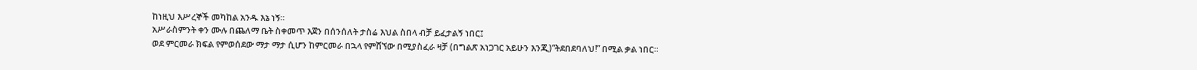ከነዚህ እሥረኞች መካከል አንዱ እኔ ነኝ።
አሥራስምንት ቀን ሙሉ በጨለማ ቤት ስቀመጥ እጀን በሰንሰለት ታስሬ እህል ስበላ ብቻ ይፈታልኝ ነበር፤
ወደ ምርመራ ክፍል የምወሰደው ማታ ማታ ሲሆን ከምርመራ በኋላ የምሸኘው በሚያስፈራ ዛቻ (በግልጽ አነጋገር አይሁን እንጂ)“ትደበደባለህ!” በሚል ቃል ነበር።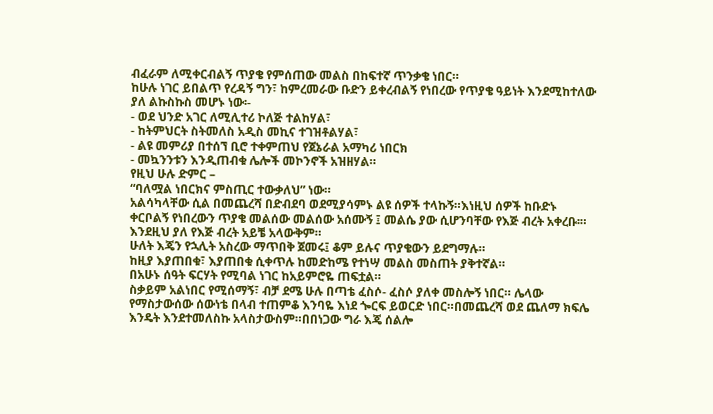ብፈራም ለሚቀርብልኝ ጥያቄ የምሰጠው መልስ በከፍተኛ ጥንቃቄ ነበር።
ከሁሉ ነገር ይበልጥ የረዳኝ ግን፣ ከምረመራው ቡድን ይቀረብልኝ የነበረው የጥያቄ ዓይነት እንደሚከተለው ያለ ልኩስኩስ መሆኑ ነው፡-
- ወደ ህንድ አገር ለሚሊተሪ ኮለጅ ተልከሃል፣
- ከትምህርት ስትመለስ አዲስ መኪና ተገዝቶልሃል፣
- ልዩ መምሪያ በተሰኘ ቢሮ ተቀምጠህ የጀኔራል አማካሪ ነበርክ
- መኳንንቱን እንዲጠብቁ ሌሎች መኮንኖች አዝዘሃል።
የዚህ ሁሉ ድምር –
“ባለሟል ነበርክና ምስጢር ተውቃለህ” ነው።
አልሳካላቸው ሲል በመጨረሻ በድብደባ ወደሚያሳምኑ ልዩ ሰዎች ተላኩኝ።እነዚህ ሰዎች ከቡድኑ ቀርቦልኝ የነበረውን ጥያቄ መልሰው መልሰው አሰሙኝ ፤ መልሴ ያው ሲሆንባቸው የእጅ ብረት አቀረቡ፡። እንደዚህ ያለ የእጅ ብረት አይቼ አላውቅም።
ሁለት እጄን የኋሊት አስረው ማጥበቅ ጀመሩ፤ ቆም ይሉና ጥያቄውን ይደግማሉ።
ከዚያ እያጠበቁ፣ እያጠበቁ ሲቀጥሉ ከመድከሜ የተነሣ መልስ መስጠት ያቅተኛል።
በአሁኑ ሰዓት ፍርሃት የሚባል ነገር ከአይምሮዬ ጠፍቷል።
ስቃይም አልነበር የሚሰማኝ፣ ብቻ ደሜ ሁሉ በጣቴ ፈስሶ- ፈስሶ ያለቀ መስሎኝ ነበር። ሌላው የማስታውሰው ሰውነቴ በላብ ተጠምቆ እንባዬ እነደ ጐርፍ ይወርድ ነበር።በመጨረሻ ወደ ጨለማ ክፍሌ እንዴት እንደተመለስኩ አላስታውስም።በበነጋው ግራ እጄ ሰልሎ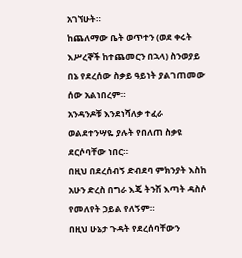አገኘሁት።
ከጨለማው ቤት ወጥተን (ወደ ቀሩት እሥረኞች ከተጨመርን በኋላ) ስንወያይ በኔ የደረሰው ስቃይ ዓይነት ያልገጠመው ሰው አልነበረም።
አንዳንዶቹ እንደነሻለቃ ተፈራ ወልደተንሣዬ ያሉት የበለጠ ስቃዩ ደርሶባቸው ነበር።
በዚህ በደረሰብኝ ድብደባ ምክንያት እስከ አሁን ድረስ በግራ እጄ ትንሽ እጣት ዳስሶ የመለየት ኃይል የለኝም።
በዚህ ሁኔታ ጉዳት የደረሰባቸውን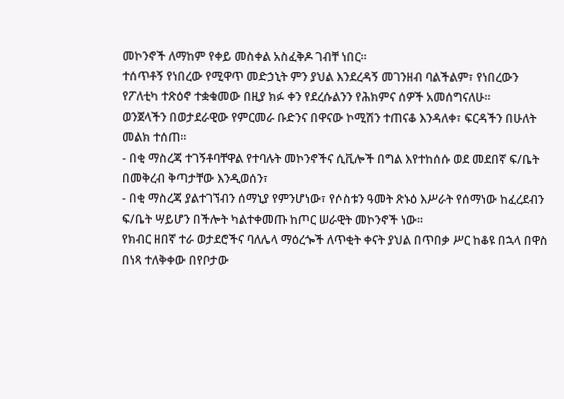መኮንኖች ለማከም የቀይ መስቀል አስፈቅዶ ገብቸ ነበር።
ተሰጥቶኝ የነበረው የሚዋጥ መድኃኒት ምን ያህል እንደረዳኝ መገንዘብ ባልችልም፣ የነበረውን የፖለቲካ ተጽዕኖ ተቋቁመው በዚያ ክፉ ቀን የደረሱልንን የሕክምና ሰዎች አመሰግናለሁ።
ወንጀላችን በወታደራዊው የምርመራ ቡድንና በዋናው ኮሚሽን ተጠናቆ እንዳለቀ፣ ፍርዳችን በሁለት መልክ ተሰጠ፡፡
- በቂ ማስረጃ ተገኝቶባቸዋል የተባሉት መኮንኖችና ሲቪሎች በግል እየተከሰሱ ወደ መደበኛ ፍ/ቤት በመቅረብ ቅጣታቸው እንዲወሰን፣
- በቂ ማስረጃ ያልተገኘብን ሰማኒያ የምንሆነው፣ የሶስቱን ዓመት ጽኑዕ እሥራት የሰማነው ከፈረደብን ፍ/ቤት ሣይሆን በችሎት ካልተቀመጡ ከጦር ሠራዊት መኮንኖች ነው።
የክብር ዘበኛ ተራ ወታደሮችና ባለሌላ ማዕረጐች ለጥቂት ቀናት ያህል በጥበቃ ሥር ከቆዩ በኋላ በዋስ በነጻ ተለቅቀው በየቦታው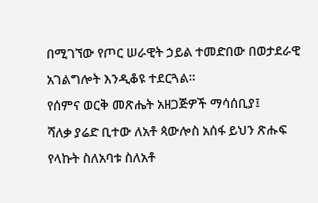በሚገኘው የጦር ሠራዊት ኃይል ተመድበው በወታደራዊ አገልግሎት እንዲቆዩ ተደርጓል።
የሰምና ወርቅ መጽሔት አዘጋጅዎች ማሳሰቢያ፤
ሻለቃ ያሬድ ቢተው ለአቶ ጳውሎስ አሰፋ ይህን ጽሑፍ የላኩት ስለአባቱ ስለአቶ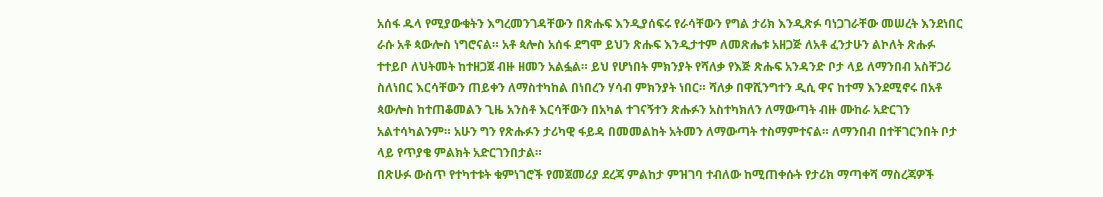አሰፋ ዱላ የሚያውቁትን እግረመንገዳቸውን በጽሑፍ እንዲያሰፍሩ የራሳቸውን የግል ታሪክ እንዲጽፉ ባነጋገራቸው መሠረት እንደነበር ራሱ አቶ ጳውሎስ ነግሮናል። አቶ ጳሎስ አሰፋ ደግሞ ይህን ጽሑፍ እንዲታተም ለመጽሔቱ አዘጋጅ ለአቶ ፈንታሁን ልኮለት ጽሑፉ ተተይቦ ለህትመት ከተዘጋጀ ብዙ ዘመን አልፏል። ይህ የሆነበት ምክንያት የሻለቃ የእጅ ጽሑፍ አንዳንድ ቦታ ላይ ለማንበብ አስቸጋሪ ስለነበር እርሳቸውን ጠይቀን ለማስተካከል በነበረን ሃሳብ ምክንያት ነበር። ሻለቃ በዋሺንግተን ዲሲ ዋና ከተማ እንደሚኖሩ በአቶ ጳውሎስ ከተጠቆመልን ጊዜ አንስቶ እርሳቸውን በአካል ተገናኝተን ጽሑፉን አስተካክለን ለማውጣት ብዙ ሙከራ አድርገን አልተሳካልንም። አሁን ግን የጽሑፉን ታሪካዊ ፋይዳ በመመልከት አትመን ለማውጣት ተስማምተናል። ለማንበብ በተቸገርንበት ቦታ ላይ የጥያቄ ምልክት አድርገንበታል።
በጽሁፉ ውስጥ የተካተቱት ቁምነገሮች የመጀመሪያ ደረጃ ምልከታ ምዝገባ ተብለው ከሚጠቀሱት የታሪክ ማጣቀሻ ማስረጃዎች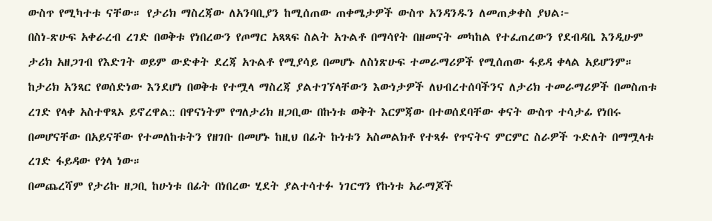ውስጥ የሚካተቱ ናቸው። የታሪክ ማስረጃው ለአንባቢያን ከሚሰጠው ጠቀሜታዎች ውስጥ አንዳንዱን ለመጠቃቀስ ያህል፦
በስነ-ጽሁፍ አቀራረብ ረገድ በወቅቱ የነበረውን የጦማር አጻጻፍ ስልት አጉልቶ በማሳየት በዘመናት መካከል የተፈጠረውን የደብዳቤ እንዲሁም ታሪክ አዘጋገብ የእድገት ወይም ውድቀት ደረጃ አጉልቶ የሚያሳይ በመሆኑ ለስነጽሁፍ ተመራማሪዎች የሚሰጠው ፋይዳ ቀላል አይሆንም።
ከታሪክ አንጻር የወሰድነው እንደሆነ በወቅቱ የተሟላ ማስረጃ ያልተገኘላቸውን እውነታዎች ለህብረተሰባችንና ለታሪክ ተመራማሪዎች በመስጠቱ ረገድ የላቀ አስተዋጻኦ ይኖረዋል:: በዋናነትም የግለታሪክ ዘጋቢው በኩነቱ ወቅት እርምጃው በተወሰደባቸው ቀናት ውስጥ ተሳታፊ የነበሩ በመሆናቸው በአይናቸው የተመለከቱትን የዘገቡ በመሆኑ ከዚህ በፊት ኩነቱን አስመልክቶ የተጻፉ የጥናትና ምርምር ስራዎች ጉድለት በማሟላቱ ረገድ ፋይዳው የጎላ ነው።
በመጨረሻም የታሪኩ ዘጋቢ ከሁነቱ በፊት በነበረው ሂደት ያልተሳተፉ ነገርግን የኩነቱ አራማጆች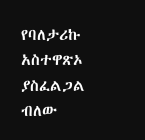የባለታሪኩ አስተዋጽኦ ያስፈልጋል ብለው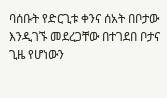ባሰቡት የድርጊቱ ቀንና ሰአት በቦታው እንዲገኙ መደረጋቸው በተገደበ ቦታና ጊዜ የሆነውን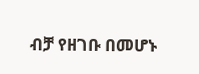ብቻ የዘገቡ በመሆኑ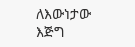ለእውነታው እጅግ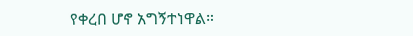የቀረበ ሆኖ አግኝተነዋል።